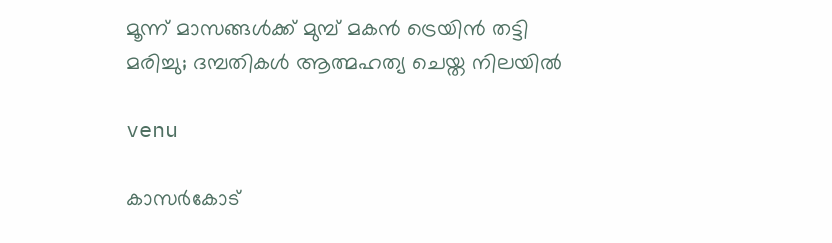മൂന്ന് മാസങ്ങൾക്ക് മുമ്പ് മകൻ ട്രെയിൻ തട്ടി മരിച്ചു; ദമ്പതികൾ ആത്മഹത്യ ചെയ്ത നിലയിൽ

venu

കാസർകോട്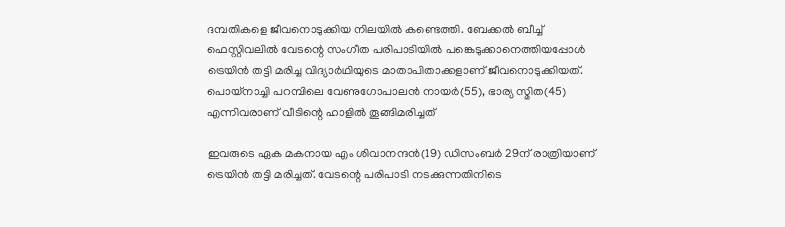ദമ്പതികളെ ജീവനൊടുക്കിയ നിലയിൽ കണ്ടെത്തി. ബേക്കൽ ബീച്ച് ഫെസ്റ്റിവലിൽ വേടന്റെ സംഗീത പരിപാടിയിൽ പങ്കെടുക്കാനെത്തിയപ്പോൾ ട്രെയിൻ തട്ടി മരിച്ച വിദ്യാർഥിയുടെ മാതാപിതാക്കളാണ് ജീവനൊടുക്കിയത്. പൊയ്‌നാച്ചി പറമ്പിലെ വേണുഗോപാലൻ നായർ(55), ഭാര്യ സ്മിത(45) എന്നിവരാണ് വീടിന്റെ ഹാളിൽ തൂങ്ങിമരിച്ചത്

ഇവരുടെ ഏക മകനായ എം ശിവാനന്ദൻ(19) ഡിസംബർ 29ന് രാത്രിയാണ് ട്രെയിൻ തട്ടി മരിച്ചത്. വേടന്റെ പരിപാടി നടക്കുന്നതിനിടെ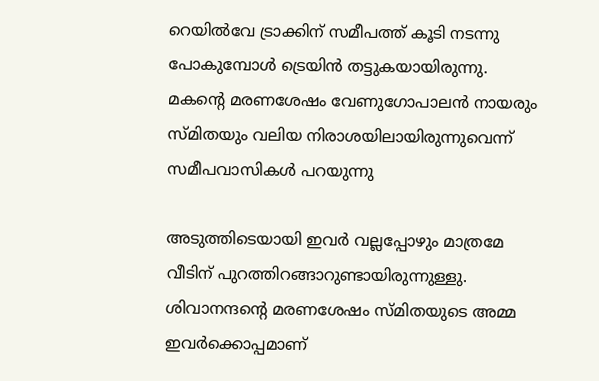റെയിൽവേ ട്രാക്കിന് സമീപത്ത് കൂടി നടന്നു പോകുമ്പോൾ ട്രെയിൻ തട്ടുകയായിരുന്നു. മകന്റെ മരണശേഷം വേണുഗോപാലൻ നായരും സ്മിതയും വലിയ നിരാശയിലായിരുന്നുവെന്ന് സമീപവാസികൾ പറയുന്നു

അടുത്തിടെയായി ഇവർ വല്ലപ്പോഴും മാത്രമേ വീടിന് പുറത്തിറങ്ങാറുണ്ടായിരുന്നുള്ളു. ശിവാനന്ദന്റെ മരണശേഷം സ്മിതയുടെ അമ്മ ഇവർക്കൊപ്പമാണ്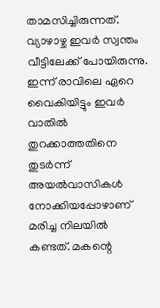താമസിച്ചിരുന്നത്. വ്യാഴാഴ്ച ഇവർ സ്വന്തം വീട്ടിലേക്ക് പോയിരുന്നു. ഇന്ന് രാവിലെ ഏറെ വൈകിയിട്ടും ഇവർ വാതിൽ തുറക്കാത്തതിനെ തുടർന്ന് അയൽവാസികൾ നോക്കിയപ്പോഴാണ് മരിച്ച നിലയിൽ കണ്ടത്. മകന്റെ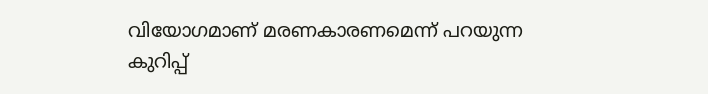വിയോഗമാണ് മരണകാരണമെന്ന് പറയുന്ന കുറിപ്പ്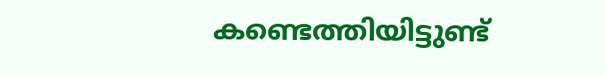കണ്ടെത്തിയിട്ടുണ്ട്‌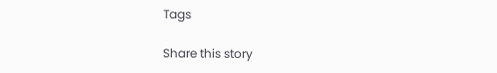Tags

Share this story